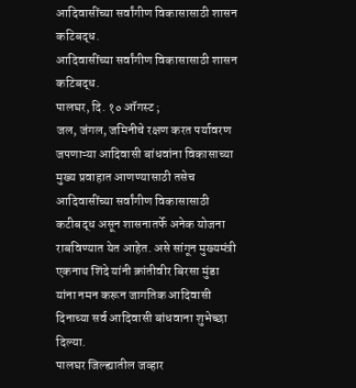आदिवासींच्या सर्वांगीण विकासासाठी शासन कटिबद्ध.
आदिवासींच्या सर्वांगीण विकासासाठी शासन कटिबद्ध.
पालघर, दि. १० ऑगस्ट ;
जल, जंगल, जमिनीचे रक्षण करत पर्यावरण जपणाऱ्या आदिवासी बांधवांना विकासाच्या मुख्य प्रवाहात आणण्यासाठी तसेच आदिवासींच्या सर्वांगीण विकासासाठी कटीबद्ध असून शासनातर्फे अनेक योजना राबविण्यात येत आहेत. असे सांगून मुख्यमंत्री एकनाथ शिंदे यांनी क्रांतीवीर बिरसा मुंडा यांना नमन करून जागतिक आदिवासी दिनाच्या सर्व आदिवासी बांधवाना शुभेच्छा दिल्या.
पालघर जिल्ह्यातील जव्हार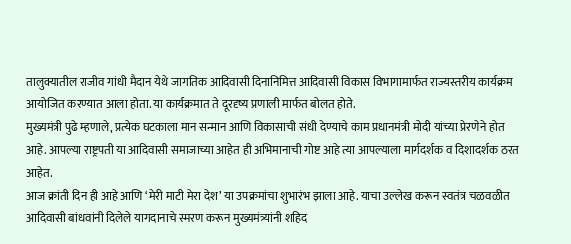तालुक्यातील राजीव गांधी मैदान येथे जागतिक आदिवासी दिनानिमित्त आदिवासी विकास विभागामार्फत राज्यस्तरीय कार्यक्रम आयोजित करण्यात आला होता. या कार्यक्रमात ते दूरदृष्य प्रणाली मार्फत बोलत होते.
मुख्यमंत्री पुढे म्हणाले, प्रत्येक घटकाला मान सन्मान आणि विकासाची संधी देण्याचे काम प्रधानमंत्री मोदी यांच्या प्रेरणेने होत आहे. आपल्या राष्ट्रपती या आदिवासी समाजाच्या आहेत ही अभिमानाची गोष्ट आहे त्या आपल्याला मार्गदर्शक व दिशादर्शक ठरत आहेत.
आज क्रांती दिन ही आहे आणि ‘मेरी माटी मेरा देश’ या उपक्रमांचा शुभारंभ झाला आहे. याचा उल्लेख करून स्वतंत्र चळवळीत आदिवासी बांधवांनी दिलेले यागदानाचे स्मरण करून मुख्यमंत्र्यांनी शहिद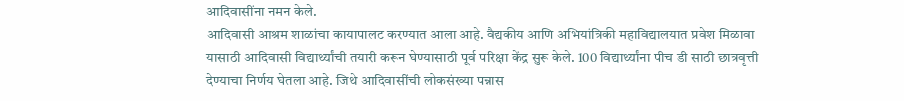आदिवासींना नमन केले.
आदिवासी आश्रम शाळांचा कायापालट करण्यात आला आहे. वैद्यकीय आणि अभियांत्रिकी महाविद्यालयात प्रवेश मिळावा यासाठी आदिवासी विद्यार्थ्यांची तयारी करून घेण्यासाठी पूर्व परिक्षा केंद्र सुरू केले. 100 विद्यार्थ्यांना पीच डी साठी छात्रवृत्ती देण्याचा निर्णय घेतला आहे. जिथे आदिवासींची लोकसंख्या पन्नास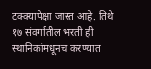टक्क्यापेक्षा जास्त आहे. तिथे १७ संवर्गातील भरती ही स्थानिकांमधूनच करण्यात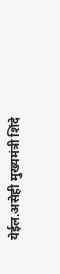येईल.असेही मुख्यमंत्री शिंदे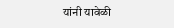यांनी यावेळी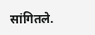सांगितले.